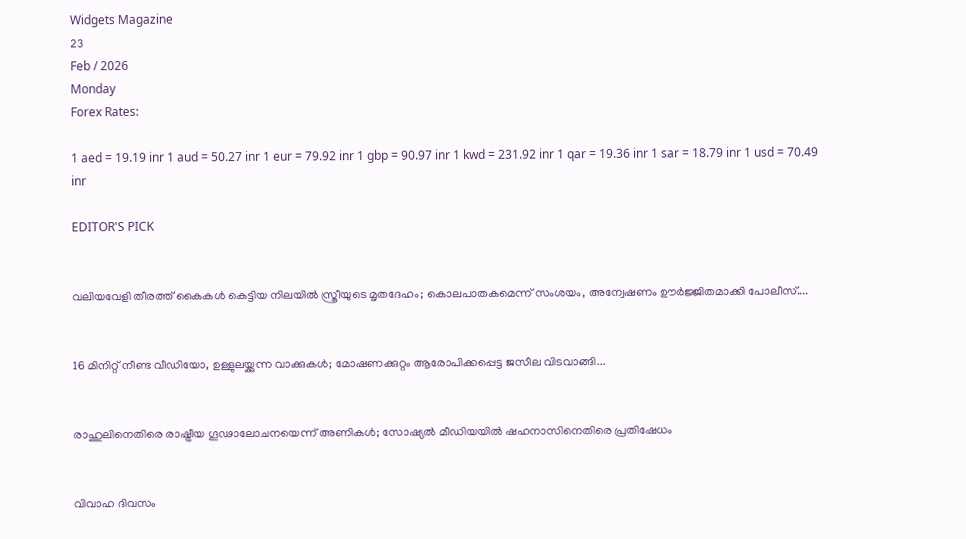Widgets Magazine
23
Feb / 2026
Monday
Forex Rates:

1 aed = 19.19 inr 1 aud = 50.27 inr 1 eur = 79.92 inr 1 gbp = 90.97 inr 1 kwd = 231.92 inr 1 qar = 19.36 inr 1 sar = 18.79 inr 1 usd = 70.49 inr

EDITOR'S PICK


വലിയവേളി തീരത്ത് കൈകൾ കെട്ടിയ നിലയിൽ സ്ത്രീയുടെ മൃതദേഹം; കൊലപാതകമെന്ന് സംശയം, അന്വേഷണം ഊർജ്ജിതമാക്കി പോലീസ്....


16 മിനിറ്റ് നീണ്ട വീഡിയോ, ഉള്ളുലയ്ക്കുന്ന വാക്കുകൾ; മോഷണക്കുറ്റം ആരോപിക്കപ്പെട്ട ജസീല വിടവാങ്ങി...


രാഹുലിനെതിരെ രാഷ്ട്രീയ ഗൂഢാലോചനയെന്ന് അണികൾ; സോഷ്യൽ മീഡിയയിൽ ഷഹനാസിനെതിരെ പ്രതിഷേധം


വിവാഹ ദിവസം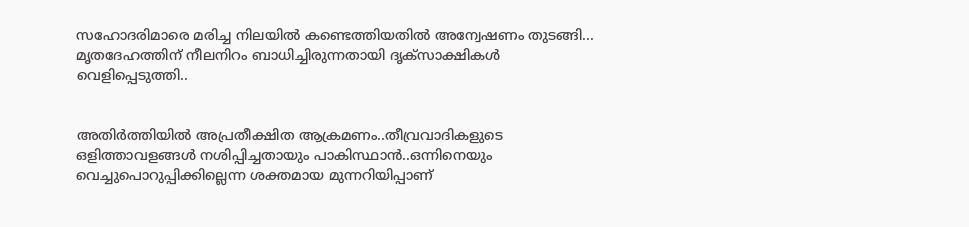സഹോദരിമാരെ മരിച്ച നിലയില്‍ കണ്ടെത്തിയതില്‍ അന്വേഷണം തുടങ്ങി... മൃതദേഹത്തിന് നീലനിറം ബാധിച്ചിരുന്നതായി ദൃക്‌സാക്ഷികള്‍ വെളിപ്പെടുത്തി..


അതിർത്തിയിൽ അപ്രതീക്ഷിത ആക്രമണം..തീവ്രവാദികളുടെ ഒളിത്താവളങ്ങൾ നശിപ്പിച്ചതായും പാകിസ്ഥാൻ..ഒന്നിനെയും വെച്ചുപൊറുപ്പിക്കില്ലെന്ന ശക്തമായ മുന്നറിയിപ്പാണ്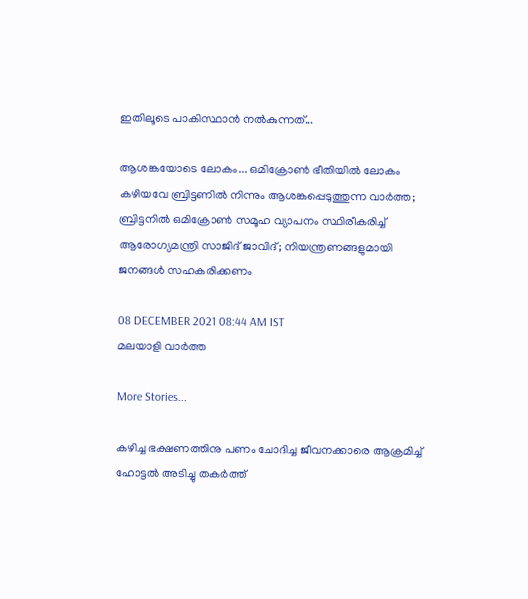ഇതിലൂടെ പാകിസ്ഥാൻ നൽകുന്നത്...

ആശങ്കയോടെ ലോകം... ഒമിക്രോണ്‍ ഭീതിയില്‍ ലോകം കഴിയവേ ബ്രിട്ടണില്‍ നിന്നും ആശങ്കപ്പെടുത്തുന്ന വാര്‍ത്ത; ബ്രിട്ടനില്‍ ഒമിക്രോണ്‍ സമൂഹ വ്യാപനം സ്ഥിരീകരിച്ച് ആരോഗ്യമന്ത്രി സാജിദ് ജാവിദ്; നിയന്ത്രണങ്ങളുമായി ജനങ്ങള്‍ സഹകരിക്കണം

08 DECEMBER 2021 08:44 AM IST
മലയാളി വാര്‍ത്ത

More Stories...

കഴിച്ച ഭക്ഷണത്തിനു പണം ചോദിച്ച ജീവനക്കാരെ ആക്രമിച്ച് ഹോട്ടല്‍ അടിച്ചു തകര്‍ത്ത്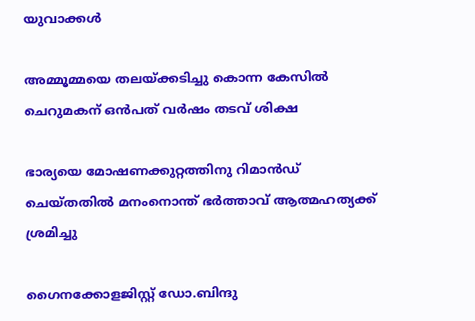യുവാക്കള്‍

അമ്മൂമ്മയെ തലയ്ക്കടിച്ചു കൊന്ന കേസില്‍ ചെറുമകന് ഒന്‍പത് വര്‍ഷം തടവ് ശിക്ഷ

ഭാര്യയെ മോഷണക്കുറ്റത്തിനു റിമാന്‍ഡ് ചെയ്തതില്‍ മനംനൊന്ത് ഭര്‍ത്താവ് ആത്മഹത്യക്ക് ശ്രമിച്ചു

ഗൈനക്കോളജിസ്റ്റ് ഡോ.ബിന്ദു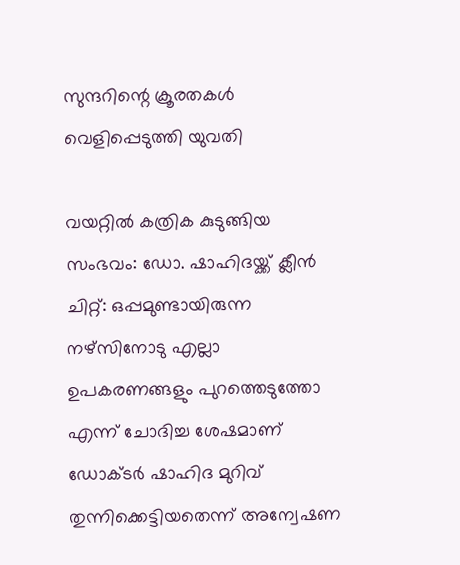സുന്ദറിന്റെ ക്രൂരതകള്‍ വെളിപ്പെടുത്തി യുവതി

വയറ്റില്‍ കത്രിക കുടുങ്ങിയ സംഭവം: ഡോ. ഷാഹിദയ്ക്ക് ക്ലീന്‍ ചിറ്റ്: ഒപ്പമുണ്ടായിരുന്ന നഴ്‌സിനോടു എല്ലാ ഉപകരണങ്ങളും പുറത്തെടുത്തോ എന്ന് ചോദിച്ച ശേഷമാണ് ഡോക്ടര്‍ ഷാഹിദ മുറിവ് തുന്നിക്കെട്ടിയതെന്ന് അന്വേഷണ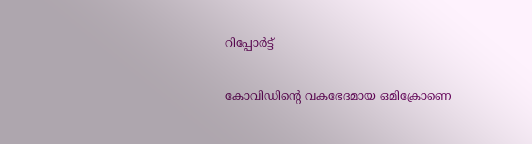റിപ്പോര്‍ട്ട്

കോവിഡിന്റെ വകഭേദമായ ഒമിക്രോണെ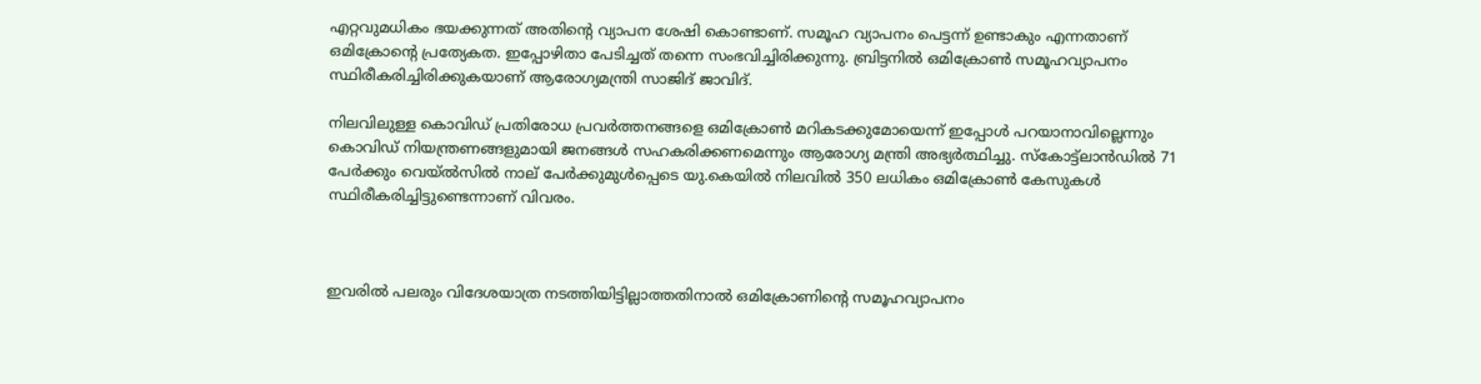എറ്റവുമധികം ഭയക്കുന്നത് അതിന്റെ വ്യാപന ശേഷി കൊണ്ടാണ്. സമൂഹ വ്യാപനം പെട്ടന്ന് ഉണ്ടാകും എന്നതാണ് ഒമിക്രോന്റെ പ്രത്യേകത. ഇപ്പോഴിതാ പേടിച്ചത് തന്നെ സംഭവിച്ചിരിക്കുന്നു. ബ്രിട്ടനില്‍ ഒമിക്രോണ്‍ സമൂഹവ്യാപനം സ്ഥിരീകരിച്ചിരിക്കുകയാണ് ആരോഗ്യമന്ത്രി സാജിദ് ജാവിദ്.

നിലവിലുള്ള കൊവിഡ് പ്രതിരോധ പ്രവര്‍ത്തനങ്ങളെ ഒമിക്രോണ്‍ മറികടക്കുമോയെന്ന് ഇപ്പോള്‍ പറയാനാവില്ലെന്നും കൊവിഡ് നിയന്ത്രണങ്ങളുമായി ജനങ്ങള്‍ സഹകരിക്കണമെന്നും ആരോഗ്യ മന്ത്രി അഭ്യര്‍ത്ഥിച്ചു. സ്‌കോട്ട്‌ലാന്‍ഡില്‍ 71 പേര്‍ക്കും വെയ്ല്‍സില്‍ നാല് പേര്‍ക്കുമുള്‍പ്പെടെ യു.കെയില്‍ നിലവില്‍ 350 ലധികം ഒമിക്രോണ്‍ കേസുകള്‍ സ്ഥിരീകരിച്ചിട്ടുണ്ടെന്നാണ് വിവരം.



ഇവരില്‍ പലരും വിദേശയാത്ര നടത്തിയിട്ടില്ലാത്തതിനാല്‍ ഒമിക്രോണിന്റെ സമൂഹവ്യാപനം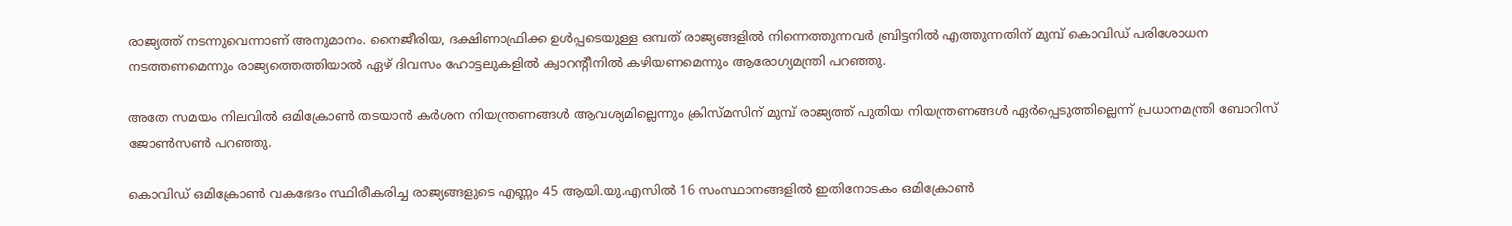രാജ്യത്ത് നടന്നുവെന്നാണ് അനുമാനം. നൈജീരിയ, ദക്ഷിണാഫ്രിക്ക ഉള്‍പ്പടെയുള്ള ഒമ്പത് രാജ്യങ്ങളില്‍ നിന്നെത്തുന്നവര്‍ ബ്രിട്ടനില്‍ എത്തുന്നതിന് മുമ്പ് കൊവിഡ് പരിശോധന നടത്തണമെന്നും രാജ്യത്തെത്തിയാല്‍ ഏഴ് ദിവസം ഹോട്ടലുകളില്‍ ക്വാറന്റീനില്‍ കഴിയണമെന്നും ആരോഗ്യമന്ത്രി പറഞ്ഞു.

അതേ സമയം നിലവില്‍ ഒമിക്രോണ്‍ തടയാന്‍ കര്‍ശന നിയന്ത്രണങ്ങള്‍ ആവശ്യമില്ലെന്നും ക്രിസ്മസിന് മുമ്പ് രാജ്യത്ത് പുതിയ നിയന്ത്രണങ്ങള്‍ ഏര്‍പ്പെടുത്തില്ലെന്ന് പ്രധാനമന്ത്രി ബോറിസ് ജോണ്‍സണ്‍ പറഞ്ഞു.

കൊവിഡ് ഒമിക്രോണ്‍ വകഭേദം സ്ഥിരീകരിച്ച രാജ്യങ്ങളുടെ എണ്ണം 45 ആയി.യു.എസില്‍ 16 സംസ്ഥാനങ്ങളില്‍ ഇതിനോടകം ഒമിക്രോണ്‍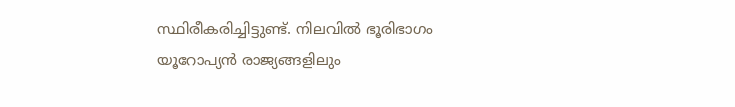സ്ഥിരീകരിച്ചിട്ടുണ്ട്. നിലവില്‍ ഭൂരിഭാഗം യൂറോപ്യന്‍ രാജ്യങ്ങളിലും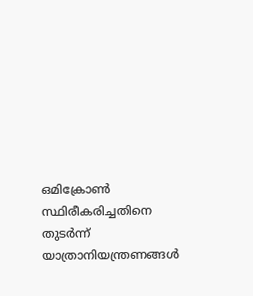ഒമിക്രോണ്‍ സ്ഥിരീകരിച്ചതിനെ തുടര്‍ന്ന് യാത്രാനിയന്ത്രണങ്ങള്‍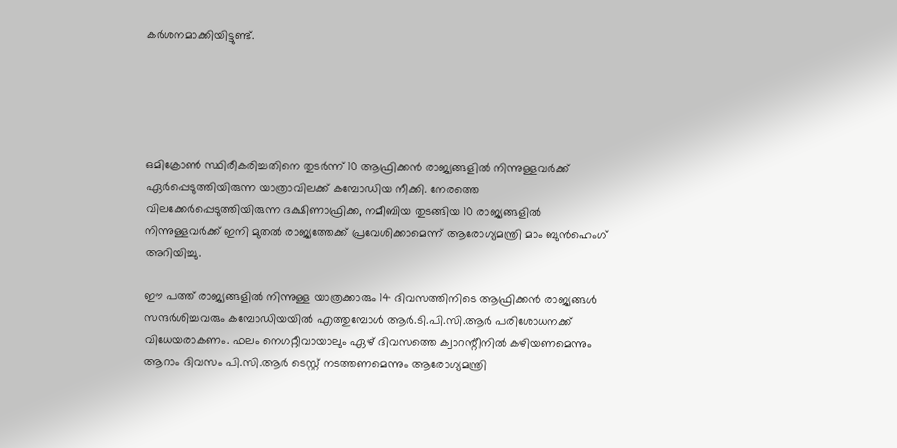കര്‍ശനമാക്കിയിട്ടുണ്ട്.





ഒമിക്രോണ്‍ സ്ഥിരീകരിച്ചതിനെ തുടര്‍ന്ന് 10 ആഫ്രിക്കന്‍ രാജ്യങ്ങളില്‍ നിന്നുള്ളവര്‍ക്ക് ഏര്‍പ്പെടുത്തിയിരുന്ന യാത്രാവിലക്ക് കമ്പോഡിയ നീക്കി. നേരത്തെ വിലക്കേര്‍പ്പെടുത്തിയിരുന്ന ദക്ഷിണാഫ്രിക്ക, നമീബിയ തുടങ്ങിയ 10 രാജ്യങ്ങളില്‍ നിന്നുള്ളവര്‍ക്ക് ഇനി മുതല്‍ രാജ്യത്തേക്ക് പ്രവേശിക്കാമെന്ന് ആരോഗ്യമന്ത്രി മാം ബുന്‍ഹെംഗ് അറിയിച്ചു.

ഈ പത്ത് രാജ്യങ്ങളില്‍ നിന്നുള്ള യാത്രക്കാരും 14 ദിവസത്തിനിടെ ആഫ്രിക്കന്‍ രാജ്യങ്ങള്‍ സന്ദര്‍ശിച്ചവരും കമ്പോഡിയയില്‍ എത്തുമ്പോള്‍ ആര്‍.ടി.പി.സി.ആര്‍ പരിശോധനക്ക് വിധേയരാകണം. ഫലം നെഗറ്റീവായാലും ഏഴ് ദിവസത്തെ ക്വാറന്റീനില്‍ കഴിയണമെന്നും ആറാം ദിവസം പി.സി.ആര്‍ ടെസ്റ്റ് നടത്തണമെന്നും ആരോഗ്യമന്ത്രി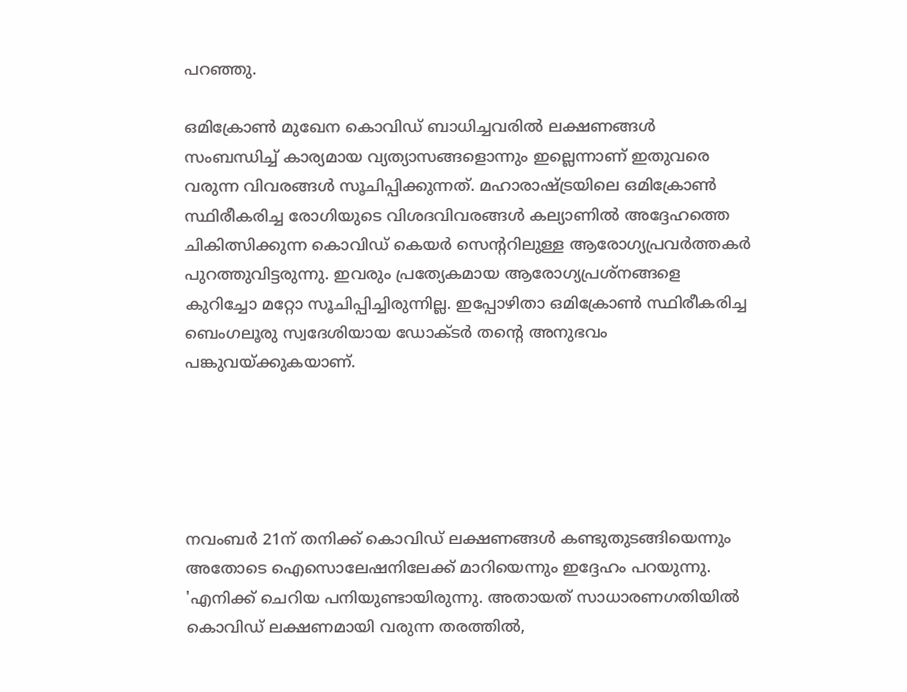പറഞ്ഞു.

ഒമിക്രോണ്‍ മുഖേന കൊവിഡ് ബാധിച്ചവരില്‍ ലക്ഷണങ്ങള്‍ സംബന്ധിച്ച് കാര്യമായ വ്യത്യാസങ്ങളൊന്നും ഇല്ലെന്നാണ് ഇതുവരെ വരുന്ന വിവരങ്ങള്‍ സൂചിപ്പിക്കുന്നത്. മഹാരാഷ്ട്രയിലെ ഒമിക്രോണ്‍ സ്ഥിരീകരിച്ച രോഗിയുടെ വിശദവിവരങ്ങള്‍ കല്യാണില്‍ അദ്ദേഹത്തെ ചികിത്സിക്കുന്ന കൊവിഡ് കെയര്‍ സെന്ററിലുള്ള ആരോഗ്യപ്രവര്‍ത്തകര്‍ പുറത്തുവിട്ടരുന്നു. ഇവരും പ്രത്യേകമായ ആരോഗ്യപ്രശ്‌നങ്ങളെ കുറിച്ചോ മറ്റോ സൂചിപ്പിച്ചിരുന്നില്ല. ഇപ്പോഴിതാ ഒമിക്രോണ്‍ സ്ഥിരീകരിച്ച ബെംഗലൂരു സ്വദേശിയായ ഡോക്ടര്‍ തന്റെ അനുഭവം പങ്കുവയ്ക്കുകയാണ്.





നവംബര്‍ 21ന് തനിക്ക് കൊവിഡ് ലക്ഷണങ്ങള്‍ കണ്ടുതുടങ്ങിയെന്നും അതോടെ ഐസൊലേഷനിലേക്ക് മാറിയെന്നും ഇദ്ദേഹം പറയുന്നു. 'എനിക്ക് ചെറിയ പനിയുണ്ടായിരുന്നു. അതായത് സാധാരണഗതിയില്‍ കൊവിഡ് ലക്ഷണമായി വരുന്ന തരത്തില്‍,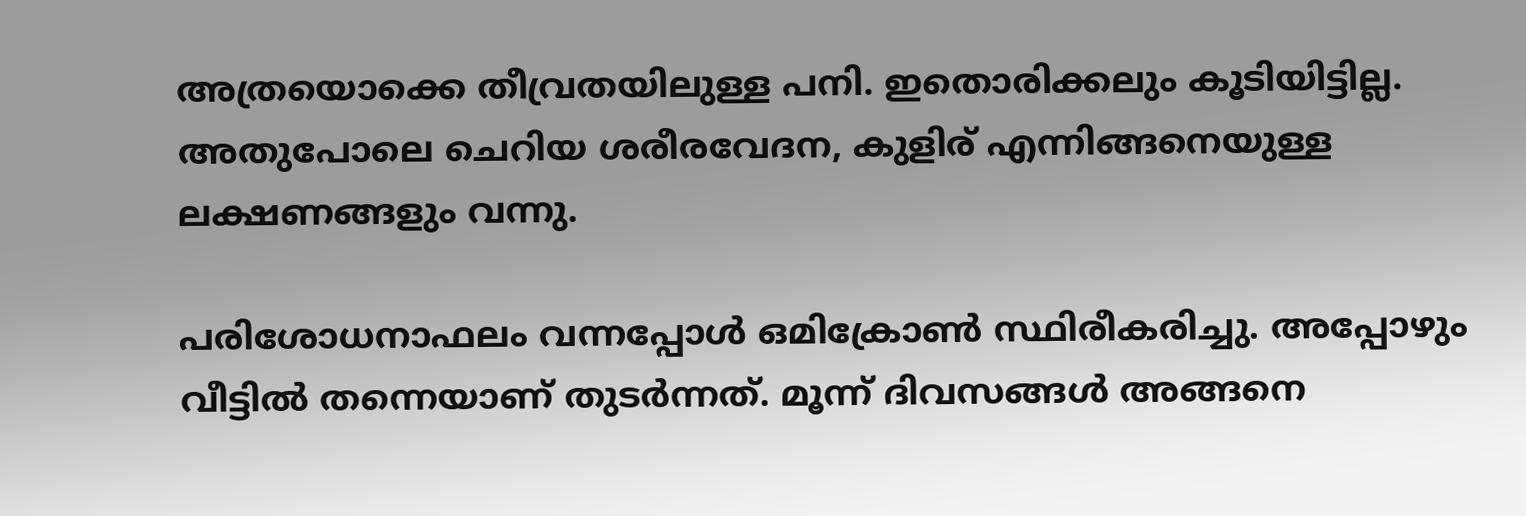അത്രയൊക്കെ തീവ്രതയിലുള്ള പനി. ഇതൊരിക്കലും കൂടിയിട്ടില്ല. അതുപോലെ ചെറിയ ശരീരവേദന, കുളിര് എന്നിങ്ങനെയുള്ള ലക്ഷണങ്ങളും വന്നു.

പരിശോധനാഫലം വന്നപ്പോള്‍ ഒമിക്രോണ്‍ സ്ഥിരീകരിച്ചു. അപ്പോഴും വീട്ടില്‍ തന്നെയാണ് തുടര്‍ന്നത്. മൂന്ന് ദിവസങ്ങള്‍ അങ്ങനെ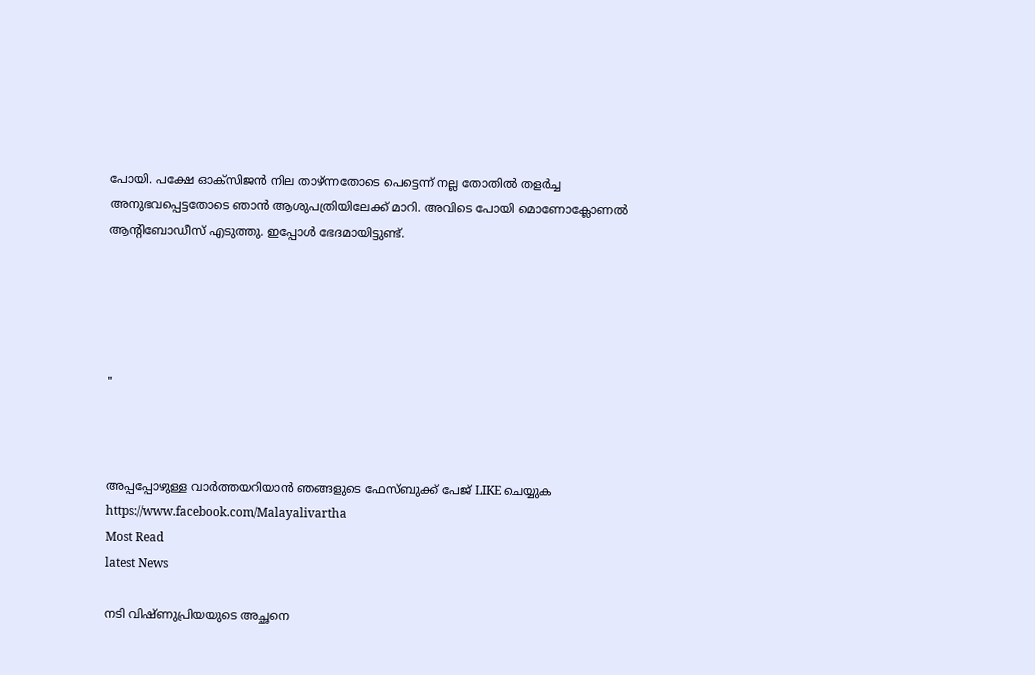പോയി. പക്ഷേ ഓക്‌സിജന്‍ നില താഴ്ന്നതോടെ പെട്ടെന്ന് നല്ല തോതില്‍ തളര്‍ച്ച അനുഭവപ്പെട്ടതോടെ ഞാന്‍ ആശുപത്രിയിലേക്ക് മാറി. അവിടെ പോയി മൊണോക്ലോണല്‍ ആന്റിബോഡീസ് എടുത്തു. ഇപ്പോള്‍ ഭേദമായിട്ടുണ്ട്.





"



അപ്പപ്പോഴുള്ള വാര്‍ത്തയറിയാന്‍ ഞങ്ങളുടെ ഫേസ്‌ബുക്ക്‌ പേജ് LIKE ചെയ്യുക
https://www.facebook.com/Malayalivartha
Most Read
latest News

നടി വിഷ്ണുപ്രിയയുടെ അച്ഛനെ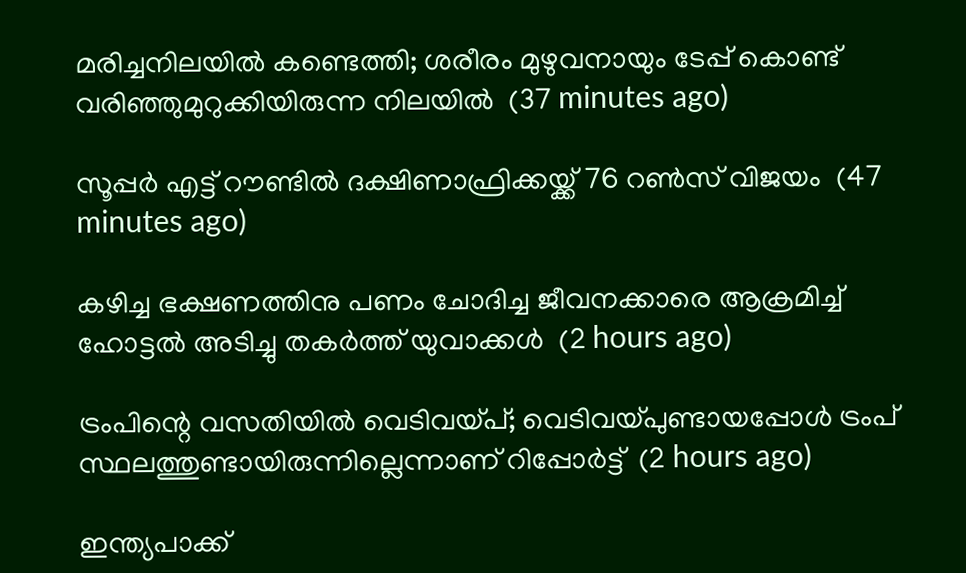മരിച്ചനിലയില്‍ കണ്ടെത്തി; ശരീരം മുഴുവനായും ടേപ്പ് കൊണ്ട് വരിഞ്ഞുമുറുക്കിയിരുന്ന നിലയില്‍  (37 minutes ago)

സൂപ്പര്‍ എട്ട് റൗണ്ടില്‍ ദക്ഷിണാഫ്രിക്കയ്ക്ക് 76 റണ്‍സ് വിജയം  (47 minutes ago)

കഴിച്ച ഭക്ഷണത്തിനു പണം ചോദിച്ച ജീവനക്കാരെ ആക്രമിച്ച് ഹോട്ടല്‍ അടിച്ചു തകര്‍ത്ത് യുവാക്കള്‍  (2 hours ago)

ട്രംപിന്റെ വസതിയില്‍ വെടിവയ്പ്; വെടിവയ്പുണ്ടായപ്പോള്‍ ട്രംപ് സ്ഥലത്തുണ്ടായിരുന്നില്ലെന്നാണ് റിപ്പോര്‍ട്ട്  (2 hours ago)

ഇന്ത്യപാക്ക്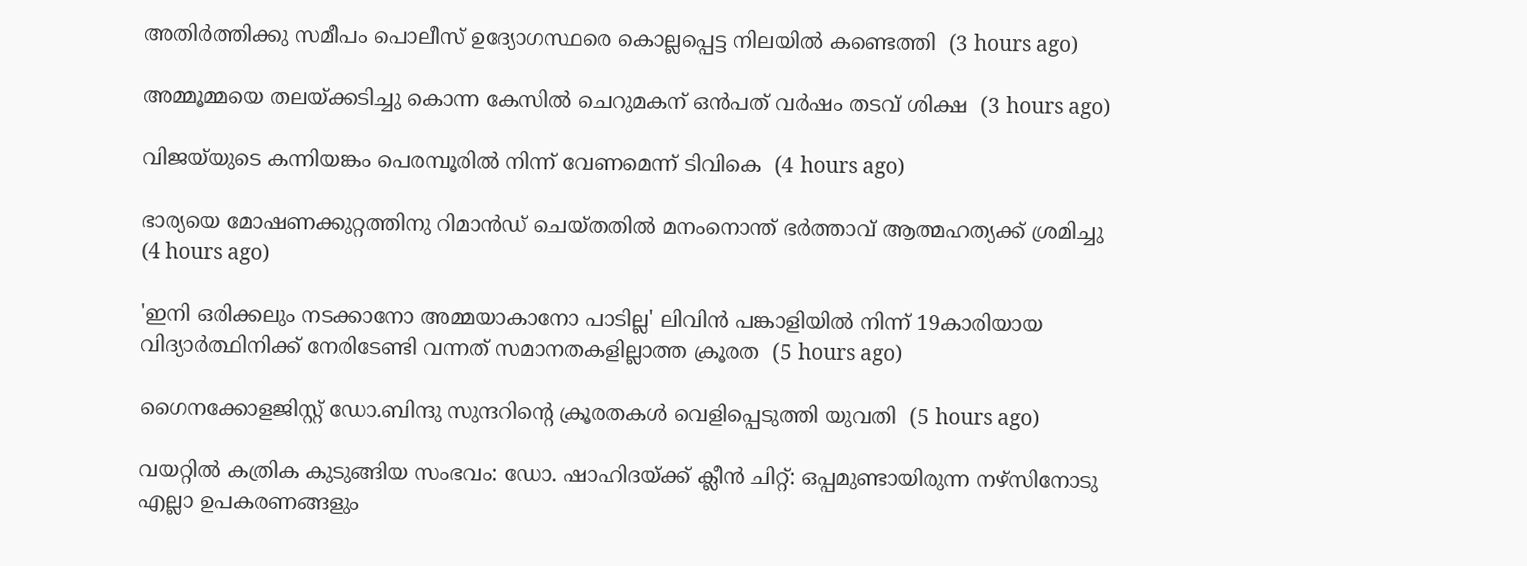അതിര്‍ത്തിക്കു സമീപം പൊലീസ് ഉദ്യോഗസ്ഥരെ കൊല്ലപ്പെട്ട നിലയില്‍ കണ്ടെത്തി  (3 hours ago)

അമ്മൂമ്മയെ തലയ്ക്കടിച്ചു കൊന്ന കേസില്‍ ചെറുമകന് ഒന്‍പത് വര്‍ഷം തടവ് ശിക്ഷ  (3 hours ago)

വിജയ്‌യുടെ കന്നിയങ്കം പെരമ്പൂരില്‍ നിന്ന് വേണമെന്ന് ടിവികെ  (4 hours ago)

ഭാര്യയെ മോഷണക്കുറ്റത്തിനു റിമാന്‍ഡ് ചെയ്തതില്‍ മനംനൊന്ത് ഭര്‍ത്താവ് ആത്മഹത്യക്ക് ശ്രമിച്ചു  (4 hours ago)

'ഇനി ഒരിക്കലും നടക്കാനോ അമ്മയാകാനോ പാടില്ല' ലിവിന്‍ പങ്കാളിയില്‍ നിന്ന് 19കാരിയായ വിദ്യാര്‍ത്ഥിനിക്ക് നേരിടേണ്ടി വന്നത് സമാനതകളില്ലാത്ത ക്രൂരത  (5 hours ago)

ഗൈനക്കോളജിസ്റ്റ് ഡോ.ബിന്ദു സുന്ദറിന്റെ ക്രൂരതകള്‍ വെളിപ്പെടുത്തി യുവതി  (5 hours ago)

വയറ്റില്‍ കത്രിക കുടുങ്ങിയ സംഭവം: ഡോ. ഷാഹിദയ്ക്ക് ക്ലീന്‍ ചിറ്റ്: ഒപ്പമുണ്ടായിരുന്ന നഴ്‌സിനോടു എല്ലാ ഉപകരണങ്ങളും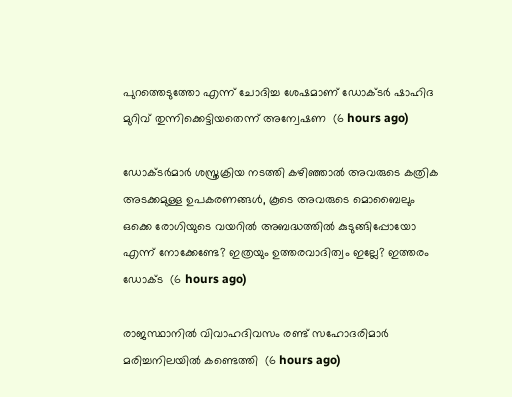പുറത്തെടുത്തോ എന്ന് ചോദിച്ച ശേഷമാണ് ഡോക്ടര്‍ ഷാഹിദ മുറിവ് തുന്നിക്കെട്ടിയതെന്ന് അന്വേഷണ  (6 hours ago)

ഡോക്ടർമാർ ശസ്ത്രക്രിയ നടത്തി കഴിഞ്ഞാൽ അവരുടെ കത്രിക അടക്കമുള്ള ഉപകരണങ്ങൾ, കൂടെ അവരുടെ മൊബൈലും ഒക്കെ രോഗിയുടെ വയറിൽ അബദ്ധത്തിൽ കുടുങ്ങിപ്പോയോ എന്ന് നോക്കേണ്ടേ? ഇത്രയും ഉത്തരവാദിത്വം ഇല്ലേ? ഇത്തരം ഡോക്ട  (6 hours ago)

രാജസ്ഥാനില്‍ വിവാഹദിവസം രണ്ട് സഹോദരിമാര്‍ മരിച്ചനിലയില്‍ കണ്ടെത്തി  (6 hours ago)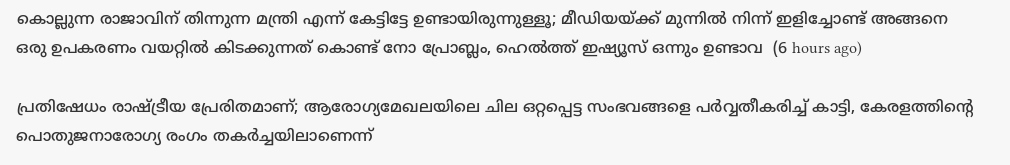കൊല്ലുന്ന രാജാവിന് തിന്നുന്ന മന്ത്രി എന്ന് കേട്ടിട്ടേ ഉണ്ടായിരുന്നുള്ളൂ; മീഡിയയ്ക്ക് മുന്നിൽ നിന്ന് ഇളിച്ചോണ്ട് അങ്ങനെ ഒരു ഉപകരണം വയറ്റിൽ കിടക്കുന്നത് കൊണ്ട് നോ പ്രോബ്ലം, ഹെൽത്ത് ഇഷ്യൂസ് ഒന്നും ഉണ്ടാവ  (6 hours ago)

പ്രതിഷേധം രാഷ്ട്രീയ പ്രേരിതമാണ്; ആരോഗ്യമേഖലയിലെ ചില ഒറ്റപ്പെട്ട സംഭവങ്ങളെ പർവ്വതീകരിച്ച് കാട്ടി, കേരളത്തിന്റെ പൊതുജനാരോഗ്യ രംഗം തകർച്ചയിലാണെന്ന്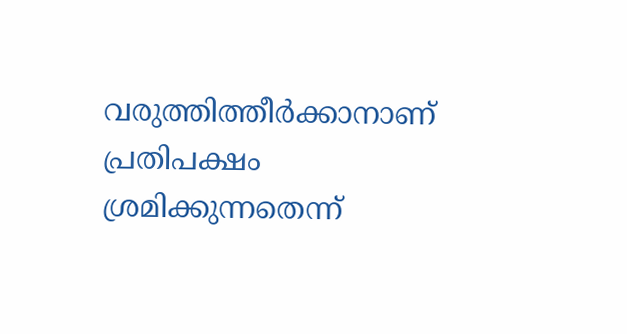വരുത്തിത്തീർക്കാനാണ് പ്രതിപക്ഷം ശ്രമിക്കുന്നതെന്ന്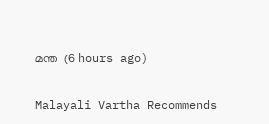മന്ത  (6 hours ago)

Malayali Vartha Recommends